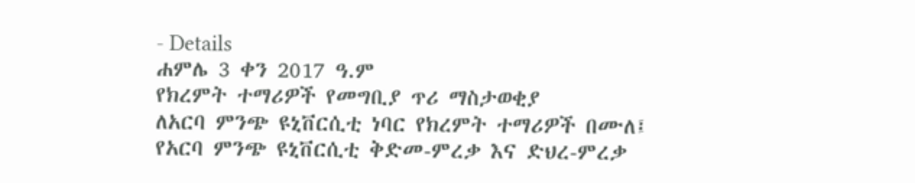- Details
ሐምሌ 3 ቀን 2017 ዓ.ም
የክረምት ተማሪዎች የመግቢያ ጥሪ ማስታወቂያ
ለአርባ ምንጭ ዩኒቨርሲቲ ነባር የክረምት ተማሪዎች በሙለ፤
የአርባ ምንጭ ዩኒቨርሲቲ ቅድመ-ምረቃ እና ድህረ-ምረቃ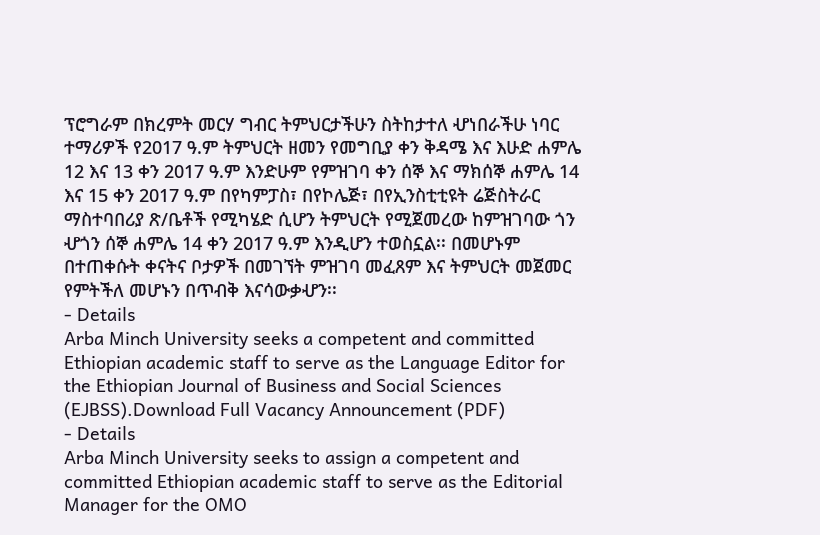ፕሮግራም በክረምት መርሃ ግብር ትምህርታችሁን ስትከታተለ ሇነበራችሁ ነባር ተማሪዎች የ2017 ዓ.ም ትምህርት ዘመን የመግቢያ ቀን ቅዳሜ እና እሁድ ሐምሌ 12 እና 13 ቀን 2017 ዓ.ም እንድሁም የምዝገባ ቀን ሰኞ እና ማክሰኞ ሐምሌ 14 እና 15 ቀን 2017 ዓ.ም በየካምፓስ፣ በየኮሌጅ፣ በየኢንስቲቲዩት ሬጅስትራር ማስተባበሪያ ጽ/ቤቶች የሚካሄድ ሲሆን ትምህርት የሚጀመረው ከምዝገባው ጎን ሇጎን ሰኞ ሐምሌ 14 ቀን 2017 ዓ.ም እንዲሆን ተወስኗል፡፡ በመሆኑም በተጠቀሱት ቀናትና ቦታዎች በመገኘት ምዝገባ መፈጸም እና ትምህርት መጀመር የምትችለ መሆኑን በጥብቅ እናሳውቃሇን፡፡
- Details
Arba Minch University seeks a competent and committed Ethiopian academic staff to serve as the Language Editor for the Ethiopian Journal of Business and Social Sciences (EJBSS).Download Full Vacancy Announcement (PDF)
- Details
Arba Minch University seeks to assign a competent and committed Ethiopian academic staff to serve as the Editorial Manager for the OMO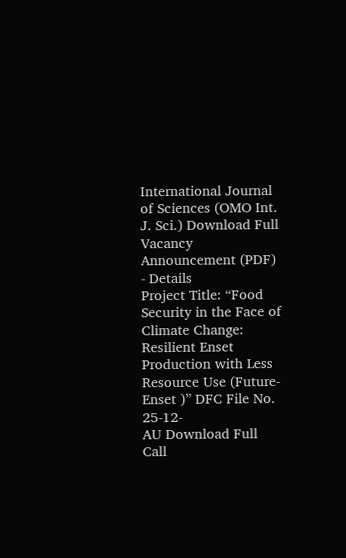International Journal of Sciences (OMO Int. J. Sci.) Download Full Vacancy Announcement (PDF)
- Details
Project Title: “Food Security in the Face of Climate Change: Resilient Enset
Production with Less Resource Use (Future-Enset )” DFC File No. 25-12-
AU Download Full Call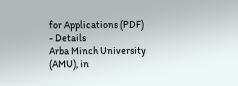for Applications (PDF)
- Details
Arba Minch University (AMU), in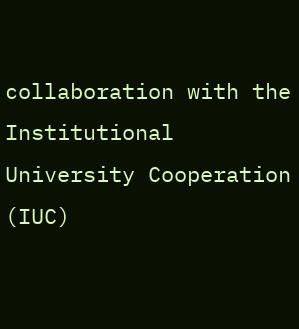collaboration with the Institutional University Cooperation (IUC)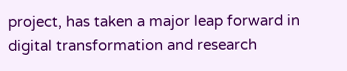project, has taken a major leap forward in digital transformation and research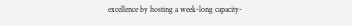excellence by hosting a week-long capacity-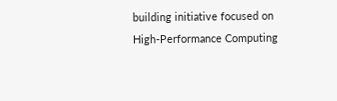building initiative focused on High-Performance Computing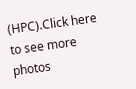(HPC).Click here to see more photos